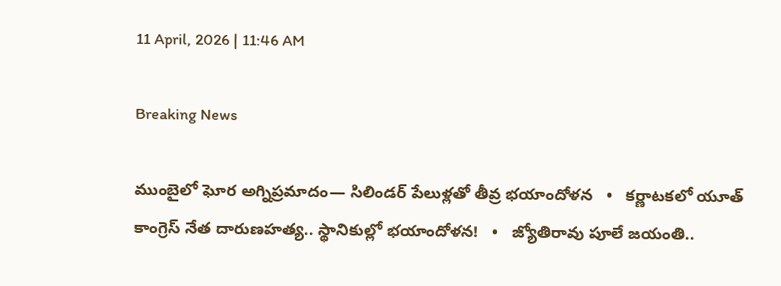11 April, 2026 | 11:46 AM

Breaking News

ముంబైలో ఘోర అగ్నిప్రమాదం— సిలిండర్ పేలుళ్లతో తీవ్ర భయాందోళన   •   కర్ణాటకలో యూత్ కాంగ్రెస్‌ నేత దారుణహత్య.. స్థానికుల్లో భయాందోళన!   •   జ్యోతిరావు పూలే జయంతి..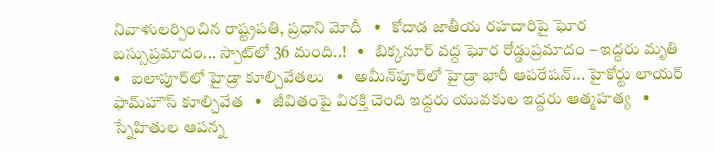నివాళులర్పించిన రాష్ట్రపతి, ప్రధాని మోదీ   •   కోదాడ జాతీయ రహదారిపై ఘోర బస్సుప్రమాదం... స్పాట్‌లో 36 మంది..!   •   బిక్కనూర్ వద్ద ఘోర రోడ్డుప్రమాదం – ఇద్దరు మృతి   •   ఐలాపూర్‌లో హైడ్రా కూల్చివేతలు   •   అమీన్‌పూర్‌లో హైడ్రా భారీ ఆపరేషన్‌... హైకోర్టు లాయర్‌ ఫామ్‌హౌస్‌ కూల్చివేత   •   జీవితంపై విరక్తి చెంది ఇద్దరు యువకుల ఇద్దరు ఆత్మహత్య   •   స్నేహితుల ఆపన్న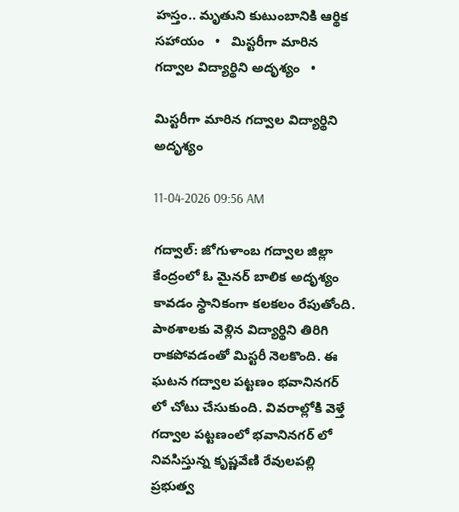హస్తం.. మృతుని కుటుంబానికి ఆర్థిక సహాయం   •   మిస్టరీగా మారిన గద్వాల విద్యార్థిని అదృశ్యం   •

మిస్టరీగా మారిన గద్వాల విద్యార్థిని అదృశ్యం

11-04-2026 09:56 AM

గద్వాల్: జోగుళాంబ గద్వాల జిల్లా కేంద్రంలో ఓ మైనర్ బాలిక అదృశ్యం కావడం స్థానికంగా కలకలం రేపుతోంది. పాఠశాలకు వెళ్లిన విద్యార్థిని తిరిగి రాకపోవడంతో మిస్టరీ నెలకొంది. ఈ ఘటన గద్వాల పట్టణం భవాని‌నగర్ లో చోటు చేసుకుంది. వివరాల్లోకి వెళ్తే గద్వాల పట్టణంలో భవాని‌నగర్ లో నివసిస్తున్న కృష్ణవేణి‌ రేవులపల్లి ప్రభుత్వ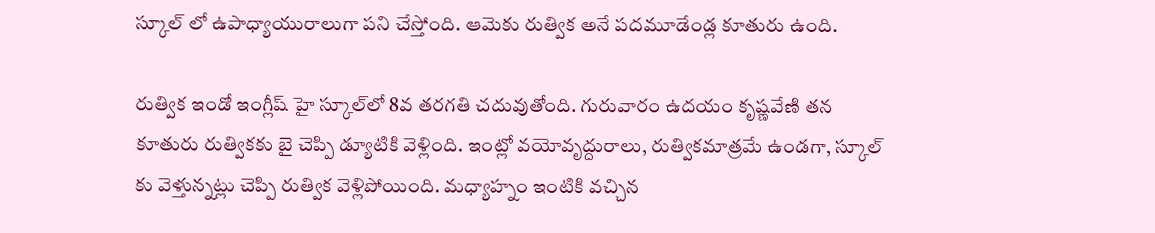స్కూల్ లో ఉపాధ్యాయురాలుగా పని చేస్తోంది. ఆమెకు రుత్విక అనే పదమూడేండ్ల‌ కూతురు ఉంది.

రుత్విక ఇండో ఇంగ్లీష్ హై స్కూల్‌లో 8వ తరగతి చదువుతోంది. గురువారం ఉదయం కృష్ణవేణి తన కూతురు రుత్వికకు బై చెప్పి డ్యూటికి వెళ్లింది. ఇంట్లో వయోవృద్దురాలు, రుత్వికమాత్రమే ఉండగా, స్కూల్ కు వెళ్తున్నట్లు చెప్పి రుత్విక వెళ్లిపోయింది. మధ్యాహ్నం ఇంటికి వచ్చిన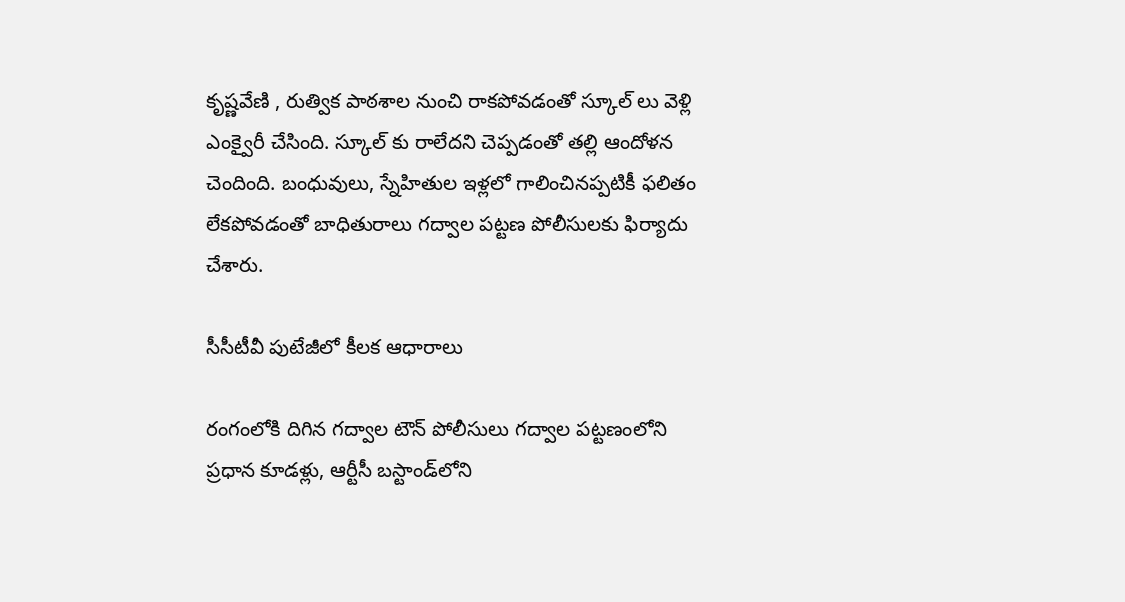కృష్ణవేణి , రుత్విక పాఠశాల నుంచి రాకపోవడంతో స్కూల్ లు వెళ్లి ఎంక్వైరీ చేసింది. స్కూల్ కు రాలేదని చెప్పడంతో తల్లి ఆందోళన చెందింది. బంధువులు, స్నేహితుల ఇళ్లలో గాలించినప్పటికీ ఫలితం లేకపోవడంతో బాధితురాలు గద్వాల పట్టణ పోలీసులకు ఫిర్యాదు చేశారు.

సీసీటీవీ పుటేజీలో కీలక ఆధారాలు

రంగంలోకి దిగిన గద్వాల టౌన్ పోలీసులు గద్వాల పట్టణంలోని ప్రధాన కూడళ్లు, ఆర్టీసీ బస్టాండ్‌లోని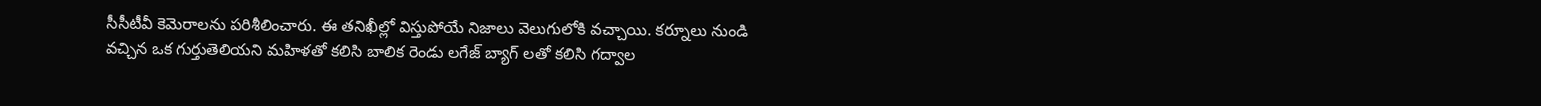సీసీటీవీ కెమెరాలను పరిశీలించారు. ఈ తనిఖీల్లో విస్తుపోయే నిజాలు వెలుగులోకి వచ్చాయి. కర్నూలు నుండి వచ్చిన ఒక గుర్తుతెలియని మహిళతో కలిసి బాలిక రెండు లగేజ్ బ్యాగ్ లతో కలిసి గద్వాల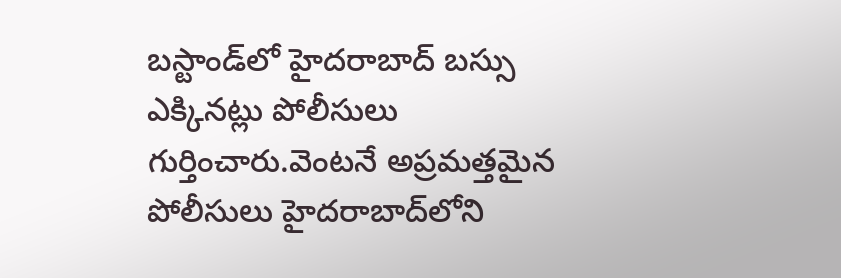బస్టాండ్‌లో హైదరాబాద్ బస్సు ఎక్కినట్లు పోలీసులు గుర్తించారు.వెంటనే అప్రమత్తమైన పోలీసులు హైదరాబాద్‌లోని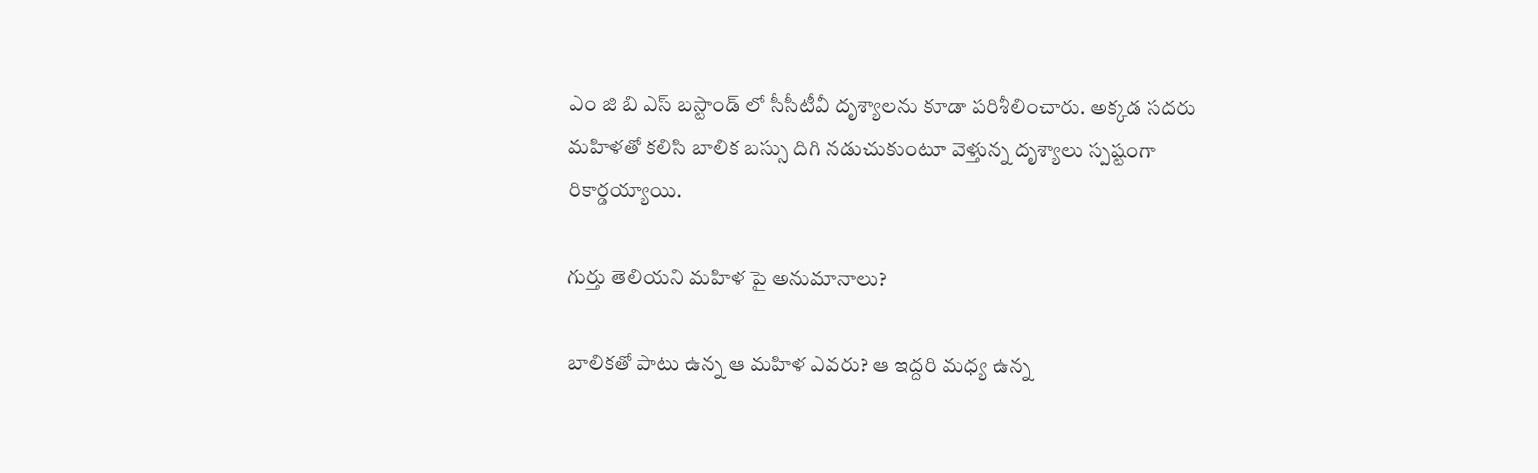ఎం జి బి ఎస్ బస్టాండ్ లో సీసీటీవీ దృశ్యాలను కూడా పరిశీలించారు. అక్కడ సదరు మహిళతో కలిసి బాలిక బస్సు దిగి నడుచుకుంటూ వెళ్తున్న దృశ్యాలు స్పష్టంగా రికార్డయ్యాయి.

గుర్తు‌ తెలియని‌ మహిళ పై అనుమానాలు?

బాలికతో పాటు ఉన్న ఆ మహిళ ఎవరు? ఆ ఇద్దరి మధ్య ఉన్న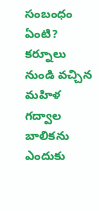సంబంధం ఏంటి? కర్నూలు నుండి వచ్చిన మహిళ గద్వాల బాలికను ఎందుకు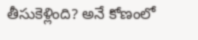తీసుకెళ్లింది? అనే కోణంలో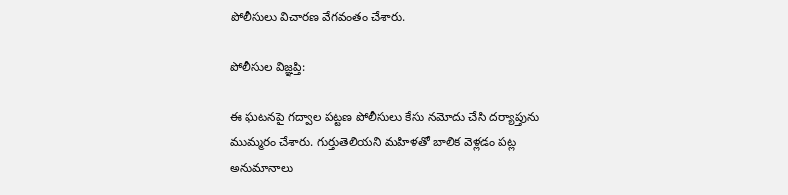పోలీసులు విచారణ వేగవంతం చేశారు.

పోలీసుల విజ్ఞప్తి:

ఈ ఘటనపై గద్వాల పట్టణ పోలీసులు కేసు నమోదు చేసి దర్యాప్తును ముమ్మరం చేశారు. గుర్తుతెలియని మహిళతో బాలిక వెళ్లడం పట్ల అనుమానాలు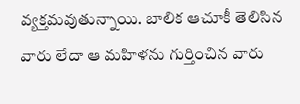వ్యక్తమవుతున్నాయి. బాలిక ఆచూకీ తెలిసిన వారు లేదా ఆ మహిళను గుర్తించిన వారు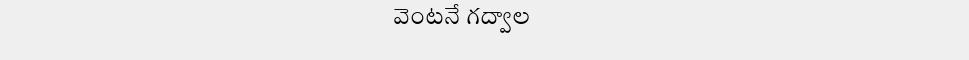వెంటనే గద్వాల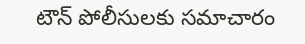టౌన్ పోలీసులకు సమాచారం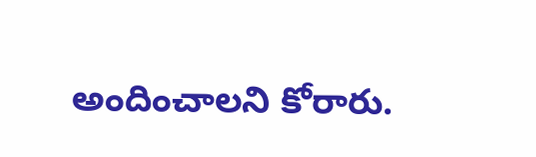అందించాలని కోరారు.